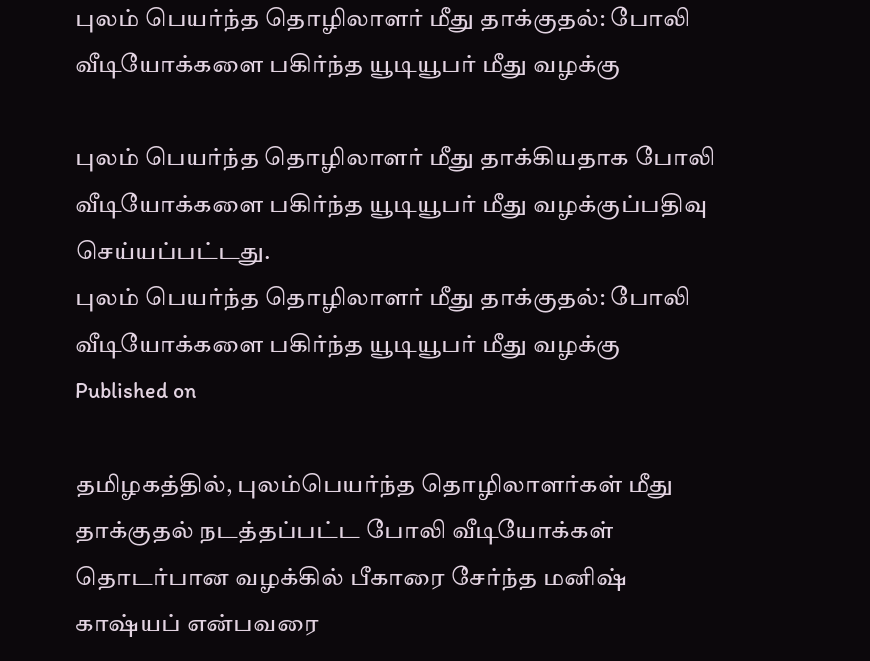புலம் பெயர்ந்த தொழிலாளர் மீது தாக்குதல்: போலி வீடியோக்களை பகிர்ந்த யூடியூபர் மீது வழக்கு

புலம் பெயர்ந்த தொழிலாளர் மீது தாக்கியதாக போலி வீடியோக்களை பகிர்ந்த யூடியூபர் மீது வழக்குப்பதிவு செய்யப்பட்டது.
புலம் பெயர்ந்த தொழிலாளர் மீது தாக்குதல்: போலி வீடியோக்களை பகிர்ந்த யூடியூபர் மீது வழக்கு
Published on

தமிழகத்தில், புலம்பெயர்ந்த தொழிலாளர்கள் மீது தாக்குதல் நடத்தப்பட்ட போலி வீடியோக்கள் தொடர்பான வழக்கில் பீகாரை சேர்ந்த மனிஷ் காஷ்யப் என்பவரை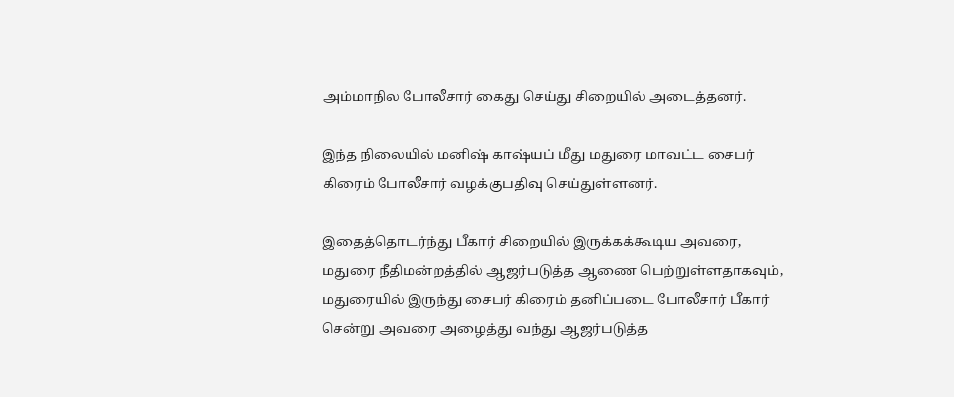அம்மாநில போலீசார் கைது செய்து சிறையில் அடைத்தனர்.

இந்த நிலையில் மனிஷ் காஷ்யப் மீது மதுரை மாவட்ட சைபர் கிரைம் போலீசார் வழக்குபதிவு செய்துள்ளனர்.

இதைத்தொடர்ந்து பீகார் சிறையில் இருக்கக்கூடிய அவரை, மதுரை நீதிமன்றத்தில் ஆஜர்படுத்த ஆணை பெற்றுள்ளதாகவும், மதுரையில் இருந்து சைபர் கிரைம் தனிப்படை போலீசார் பீகார் சென்று அவரை அழைத்து வந்து ஆஜர்படுத்த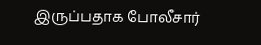இருப்பதாக போலீசார்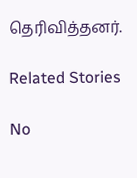தெரிவித்தனர்.

Related Stories

No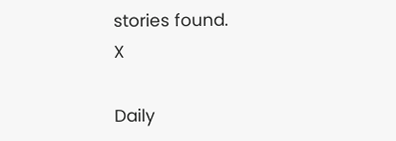stories found.
X

Daily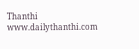Thanthi
www.dailythanthi.com